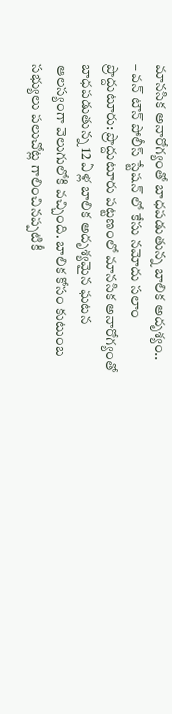మానసిక అనారోగ్యంతో బాధపడుతున్న బాలిక అదృశ్యం..
– వన్ టౌన్ పోలీస్ స్టేషన్ లో కేసు నమోదు సలాం ప్రొద్దుటూరు: ప్రొద్దుటూరు పట్టణంలో మానసిక అనారోగ్యంతో బాధపడుతున్న 12 ఏళ్ల బాలిక అదృశ్యమైన ఘటన ఆలస్యంగా వెలుగులోకి వచ్చింది. బాలిక కోసం కుటుంబ సభ్యులు పలుచోట్ల గాలించినప్పటికీ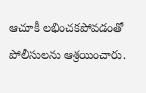ఆచూకీ లభించకపోవడంతో పోలీసులను ఆశ్రయించారు.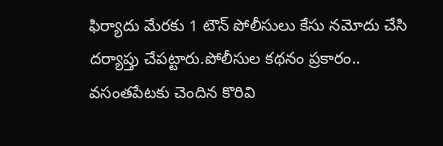ఫిర్యాదు మేరకు 1 టౌన్ పోలీసులు కేసు నమోదు చేసి దర్యాప్తు చేపట్టారు.పోలీసుల కథనం ప్రకారం.. వసంతపేటకు చెందిన కొరివి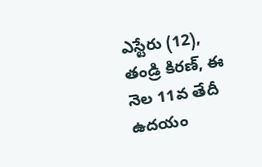ఎస్టేరు (12), తండ్రి కిరణ్, ఈ నెల 11వ తేదీ ఉదయం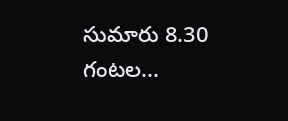సుమారు 8.30 గంటల...